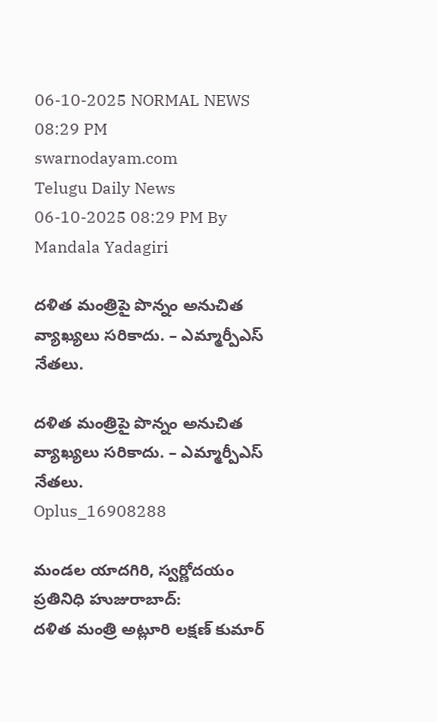06-10-2025 NORMAL NEWS 08:29 PM
swarnodayam.com
Telugu Daily News
06-10-2025 08:29 PM By Mandala Yadagiri

దళిత మంత్రిపై పొన్నం అనుచిత వ్యాఖ్యలు సరికాదు. – ఎమ్మార్పీఎస్ నేతలు.

దళిత మంత్రిపై పొన్నం అనుచిత వ్యాఖ్యలు సరికాదు. – ఎమ్మార్పీఎస్ నేతలు.
Oplus_16908288

మండల యాదగిరి, స్వర్ణోదయం ప్రతినిధి హుజురాబాద్:
దళిత మంత్రి అట్లూరి లక్షణ్ కుమార్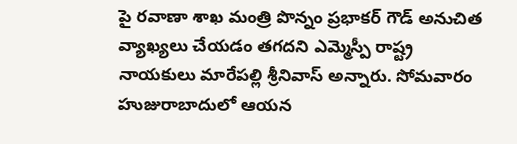పై రవాణా శాఖ మంత్రి పొన్నం ప్రభాకర్ గౌడ్ అనుచిత వ్యాఖ్యలు చేయడం తగదని ఎమ్మెస్పీ రాష్ట్ర నాయకులు మారేపల్లి శ్రీనివాస్ అన్నారు. సోమవారం హుజురాబాదులో ఆయన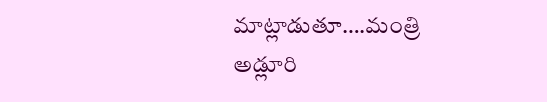మాట్లాడుతూ….మంత్రి
అడ్లూరి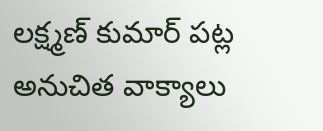లక్ష్మణ్ కుమార్ పట్ల అనుచిత వాక్యాలు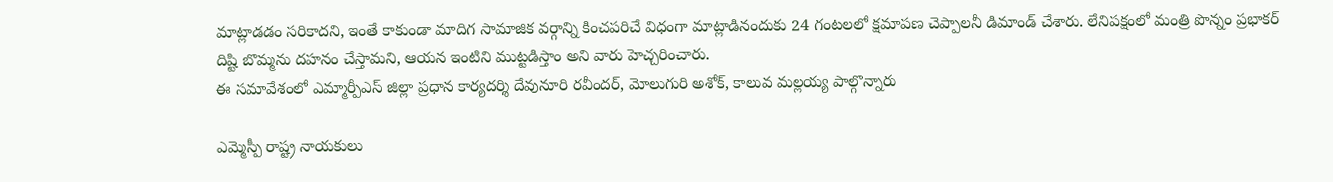మాట్లాడడం సరికాదని, ఇంతే కాకుండా మాదిగ సామాజిక వర్గాన్ని కించపరిచే విధంగా మాట్లాడినందుకు 24 గంటలలో క్షమాపణ చెప్పాలనీ డిమాండ్ చేశారు. లేనిపక్షంలో మంత్రి పొన్నం ప్రభాకర్ దిష్టి బొమ్మను దహనం చేస్తామని, ఆయన ఇంటిని ముట్టడిస్తాం అని వారు హెచ్చరించారు.
ఈ సమావేశంలో ఎమ్మార్పీఎస్ జిల్లా ప్రధాన కార్యదర్శి దేవునూరి రవీందర్, మోలుగురి అశోక్, కాలువ మల్లయ్య పాల్గొన్నారు

ఎమ్మెస్పీ రాష్ట్ర నాయకులు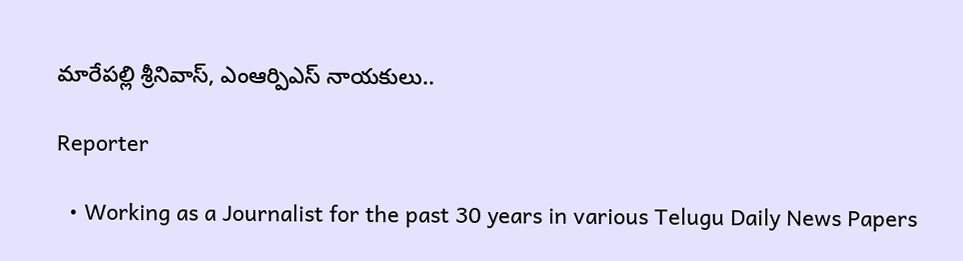మారేపల్లి శ్రీనివాస్, ఎంఆర్పిఎస్ నాయకులు..

Reporter

  • Working as a Journalist for the past 30 years in various Telugu Daily News Papers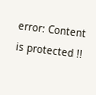error: Content is protected !!